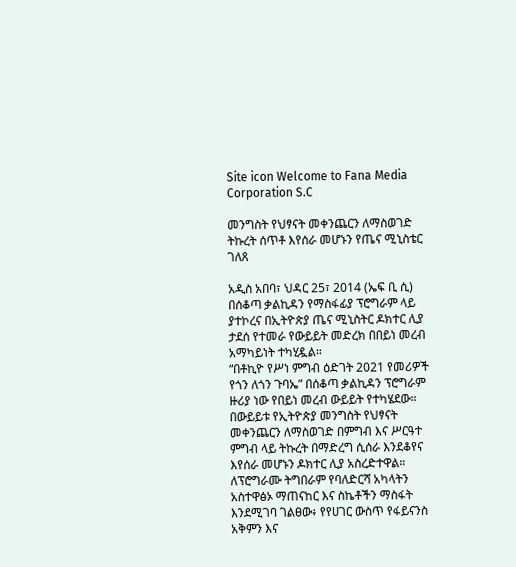Site icon Welcome to Fana Media Corporation S.C

መንግስት የህፃናት መቀንጨርን ለማስወገድ ትኩረት ሰጥቶ እየሰራ መሆኑን የጤና ሚኒስቴር ገለጸ

አዲስ አበባ፣ ህዳር 25፣ 2014 (ኤፍ ቢ ሲ) በሰቆጣ ቃልኪዳን የማስፋፊያ ፕሮግራም ላይ ያተኮረና በኢትዮጵያ ጤና ሚኒስትር ዶክተር ሊያ ታደሰ የተመራ የውይይት መድረክ በበይነ መረብ አማካይነት ተካሂዷል።
“በቶኪዮ የሥነ ምግብ ዕድገት 2021 የመሪዎች የጎን ለጎን ጉባኤ” በሰቆጣ ቃልኪዳን ፕሮግራም ዙሪያ ነው የበይነ መረብ ውይይት የተካሄደው።
በውይይቱ የኢትዮጵያ መንግስት የህፃናት መቀንጨርን ለማስወገድ በምግብ እና ሥርዓተ ምግብ ላይ ትኩረት በማድረግ ሲሰራ እንደቆየና እየሰራ መሆኑን ዶክተር ሊያ አስረድተዋል።
ለፕሮግራሙ ትግበራም የባለድርሻ አካላትን አስተዋፅኦ ማጠናከር እና ስኬቶችን ማስፋት እንደሚገባ ገልፀው፥ የየሀገር ውስጥ የፋይናንስ አቅምን እና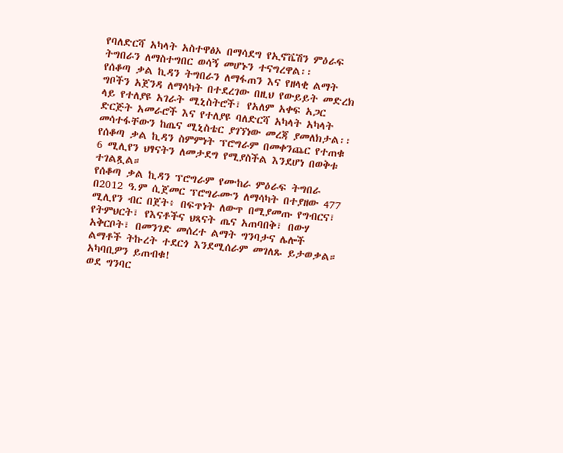የባለድርሻ አካላት አስተዋፅኦ በማሳደግ የኢኖቬሽን ምዕራፍ ትግበራን ለማስተግበር ወሳኝ መሆኑን ተናግረዋል፡፡
የሰቆጣ ቃል ኪዳን ትግበራን ለማፋጠን እና የዘላቂ ልማት ግቦችን አጀንዳ ለማሳካት በተደረገው በዚህ የውይይት መድረክ ላይ የተለያዩ አገራት ሚኒስትሮች፣ የአለም አቀፍ አጋር ድርጅት አመራሮች እና የተለያዩ ባለድርሻ አካላት አካላት መሳተፋቸውን ከጤና ሚኒስቴር ያገኘነው መረጃ ያመለክታል፡፡
የሰቆጣ ቃል ኪዳን ስምምነት ፕሮግራም በመቀንጨር የተጠቁ 6 ሚሊየን ህፃናትን ለመታደግ የሚያስችል እንደሆነ በወቅቱ ተገልጿል።
የሰቆጣ ቃል ኪዳን ፕሮግራም የሙከራ ምዕራፍ ትግበራ በ2012 ዓ.ም ሲጀመር ፕሮግራሙን ለማሳካት በተያዘው 477 ሚሊየን ብር በጀት፥ በፍጥነት ለውጥ በሚያመጡ የግብርና፣ የትምህርት፣ የእናቶችና ህጻናት ጤና አጠባበቅ፣ በውሃ አቅርቦት፣ በመንገድ መሰረተ ልማት ግንባታና ሌሎች ልማቶች ትኩረት ተደርጎ እንደሚሰራም መገለጹ ይታወቃል።
አካባቢዎን ይጠብቁ!
ወደ ግንባር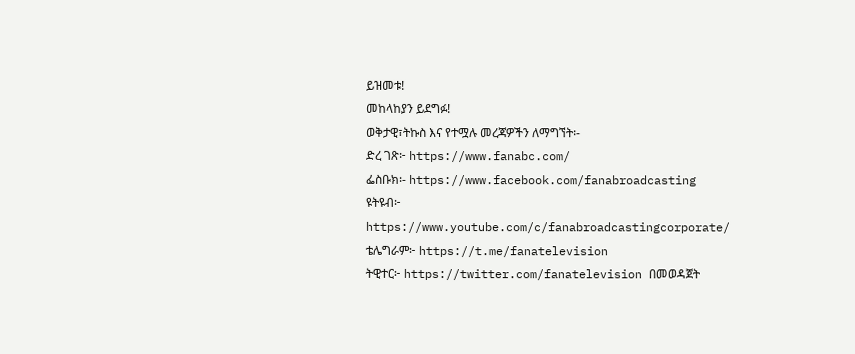ይዝመቱ!
መከላከያን ይደግፉ!
ወቅታዊ፣ትኩስ እና የተሟሉ መረጃዎችን ለማግኘት፡-
ድረ ገጽ፦ https://www.fanabc.com/
ፌስቡክ፡- https://www.facebook.com/fanabroadcasting
ዩትዩብ፦ https://www.youtube.com/c/fanabroadcastingcorporate/
ቴሌግራም፦ https://t.me/fanatelevision
ትዊተር፦ https://twitter.com/fanatelevision በመወዳጀት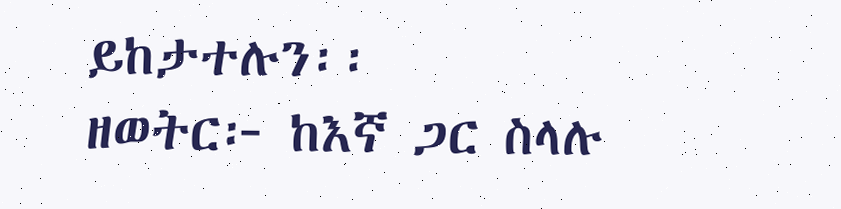ይከታተሉን፡፡
ዘወትር፦ ከእኛ ጋር ስላሉ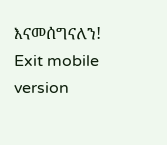እናመሰግናለን!
Exit mobile version